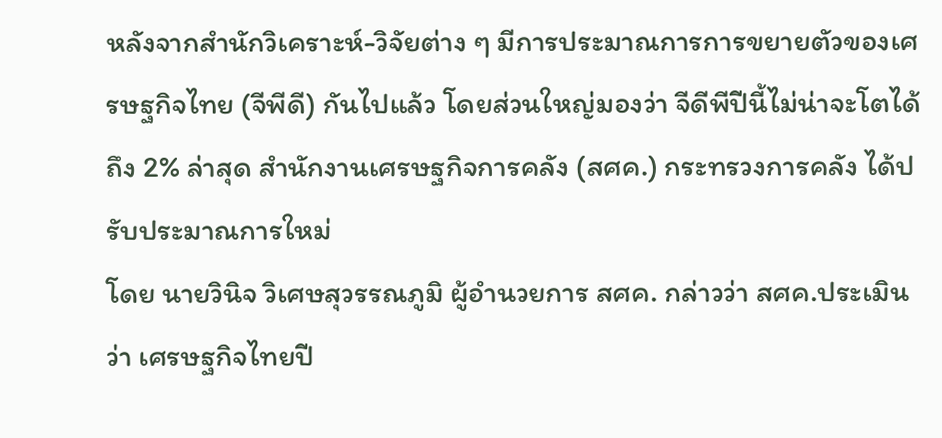หลังจากสำนักวิเคราะห์-วิจัยต่าง ๆ มีการประมาณการการขยายตัวของเศรษฐกิจไทย (จีพีดี) กันไปแล้ว โดยส่วนใหญ่มองว่า จีดีพีปีนี้ไม่น่าจะโตได้ถึง 2% ล่าสุด สำนักงานเศรษฐกิจการคลัง (สศค.) กระทรวงการคลัง ได้ปรับประมาณการใหม่
โดย นายวินิจ วิเศษสุวรรณภูมิ ผู้อำนวยการ สศค. กล่าวว่า สศค.ประเมินว่า เศรษฐกิจไทยปี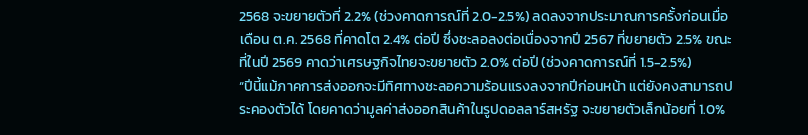2568 จะขยายตัวที่ 2.2% (ช่วงคาดการณ์ที่ 2.0-2.5%) ลดลงจากประมาณการครั้งก่อนเมื่อเดือน ต.ค. 2568 ที่คาดโต 2.4% ต่อปี ซึ่งชะลอลงต่อเนื่องจากปี 2567 ที่ขยายตัว 2.5% ขณะที่ในปี 2569 คาดว่าเศรษฐกิจไทยจะขยายตัว 2.0% ต่อปี (ช่วงคาดการณ์ที่ 1.5-2.5%)
“ปีนี้แม้ภาคการส่งออกจะมีทิศทางชะลอความร้อนแรงลงจากปีก่อนหน้า แต่ยังคงสามารถประคองตัวได้ โดยคาดว่ามูลค่าส่งออกสินค้าในรูปดอลลาร์สหรัฐ จะขยายตัวเล็กน้อยที่ 1.0%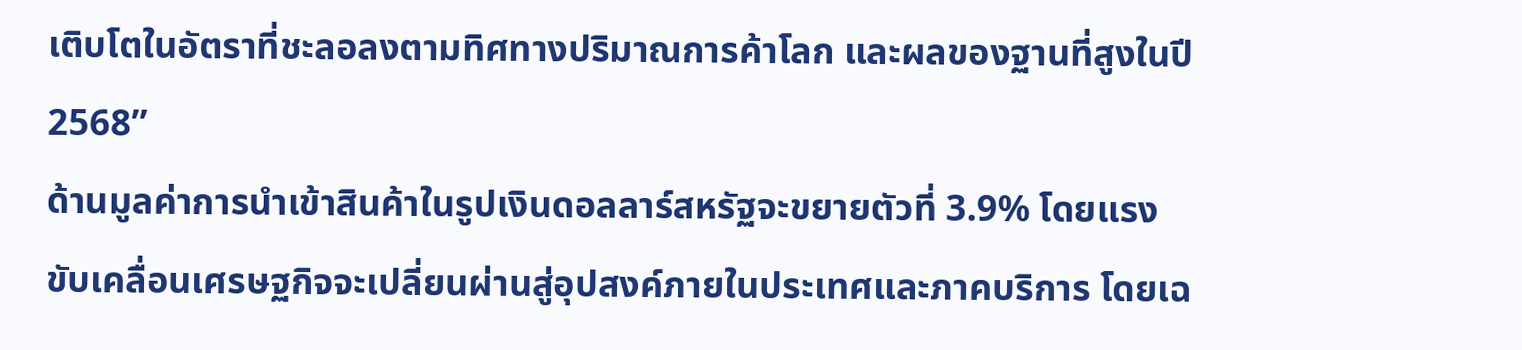เติบโตในอัตราที่ชะลอลงตามทิศทางปริมาณการค้าโลก และผลของฐานที่สูงในปี 2568”
ด้านมูลค่าการนำเข้าสินค้าในรูปเงินดอลลาร์สหรัฐจะขยายตัวที่ 3.9% โดยแรงขับเคลื่อนเศรษฐกิจจะเปลี่ยนผ่านสู่อุปสงค์ภายในประเทศและภาคบริการ โดยเฉ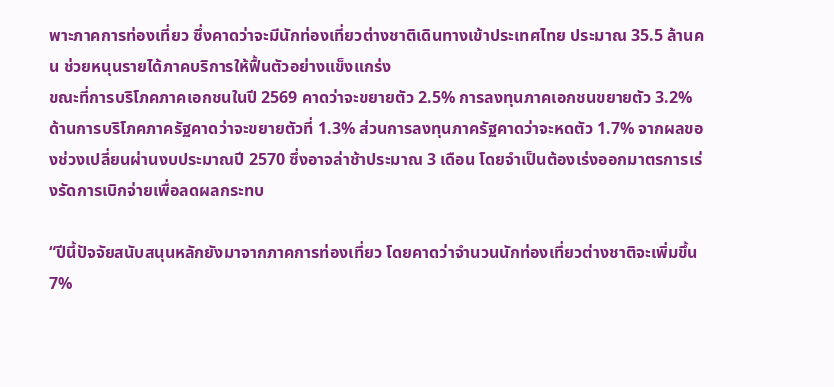พาะภาคการท่องเที่ยว ซึ่งคาดว่าจะมีนักท่องเที่ยวต่างชาติเดินทางเข้าประเทศไทย ประมาณ 35.5 ล้านคน ช่วยหนุนรายได้ภาคบริการให้ฟื้นตัวอย่างแข็งแกร่ง
ขณะที่การบริโภคภาคเอกชนในปี 2569 คาดว่าจะขยายตัว 2.5% การลงทุนภาคเอกชนขยายตัว 3.2% ด้านการบริโภคภาครัฐคาดว่าจะขยายตัวที่ 1.3% ส่วนการลงทุนภาครัฐคาดว่าจะหดตัว 1.7% จากผลของช่วงเปลี่ยนผ่านงบประมาณปี 2570 ซึ่งอาจล่าช้าประมาณ 3 เดือน โดยจำเป็นต้องเร่งออกมาตรการเร่งรัดการเบิกจ่ายเพื่อลดผลกระทบ

“ปีนี้ปัจจัยสนับสนุนหลักยังมาจากภาคการท่องเที่ยว โดยคาดว่าจำนวนนักท่องเที่ยวต่างชาติจะเพิ่มขึ้น 7%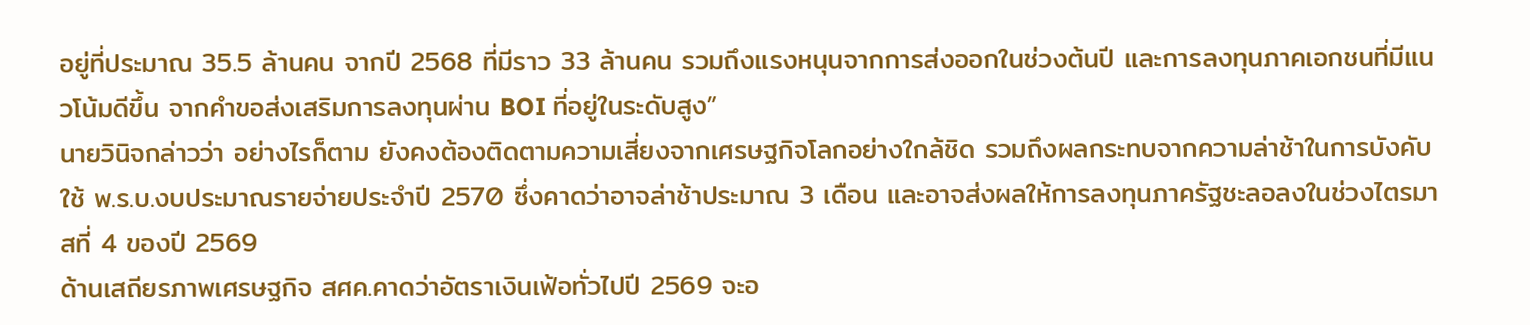อยู่ที่ประมาณ 35.5 ล้านคน จากปี 2568 ที่มีราว 33 ล้านคน รวมถึงแรงหนุนจากการส่งออกในช่วงต้นปี และการลงทุนภาคเอกชนที่มีแนวโน้มดีขึ้น จากคำขอส่งเสริมการลงทุนผ่าน BOI ที่อยู่ในระดับสูง”
นายวินิจกล่าวว่า อย่างไรก็ตาม ยังคงต้องติดตามความเสี่ยงจากเศรษฐกิจโลกอย่างใกล้ชิด รวมถึงผลกระทบจากความล่าช้าในการบังคับใช้ พ.ร.บ.งบประมาณรายจ่ายประจำปี 2570 ซึ่งคาดว่าอาจล่าช้าประมาณ 3 เดือน และอาจส่งผลให้การลงทุนภาครัฐชะลอลงในช่วงไตรมาสที่ 4 ของปี 2569
ด้านเสถียรภาพเศรษฐกิจ สศค.คาดว่าอัตราเงินเฟ้อทั่วไปปี 2569 จะอ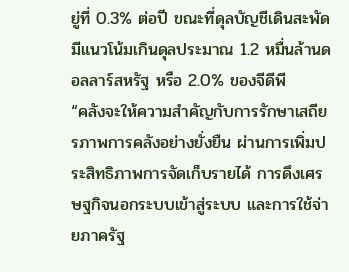ยู่ที่ 0.3% ต่อปี ขณะที่ดุลบัญชีเดินสะพัดมีแนวโน้มเกินดุลประมาณ 1.2 หมื่นล้านดอลลาร์สหรัฐ หรือ 2.0% ของจีดีพี
“คลังจะให้ความสำคัญกับการรักษาเสถียรภาพการคลังอย่างยั่งยืน ผ่านการเพิ่มประสิทธิภาพการจัดเก็บรายได้ การดึงเศรษฐกิจนอกระบบเข้าสู่ระบบ และการใช้จ่ายภาครัฐ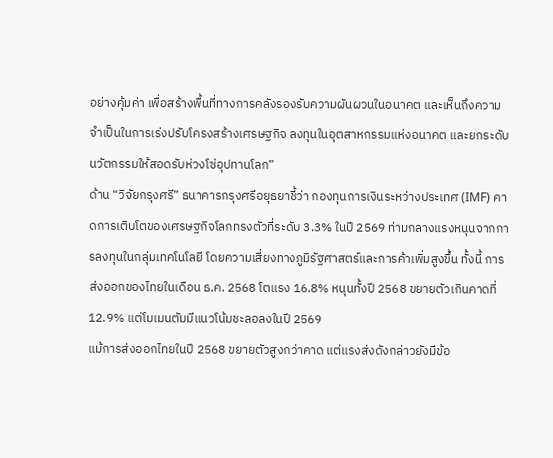อย่างคุ้มค่า เพื่อสร้างพื้นที่ทางการคลังรองรับความผันผวนในอนาคต และเห็นถึงความจำเป็นในการเร่งปรับโครงสร้างเศรษฐกิจ ลงทุนในอุตสาหกรรมแห่งอนาคต และยกระดับนวัตกรรมให้สอดรับห่วงโซ่อุปทานโลก”
ด้าน “วิจัยกรุงศรี” ธนาคารกรุงศรีอยุธยาชี้ว่า กองทุนการเงินระหว่างประเทศ (IMF) คาดการเติบโตของเศรษฐกิจโลกทรงตัวที่ระดับ 3.3% ในปี 2569 ท่ามกลางแรงหนุนจากการลงทุนในกลุ่มเทคโนโลยี โดยความเสี่ยงทางภูมิรัฐศาสตร์และการค้าเพิ่มสูงขึ้น ทั้งนี้ การส่งออกของไทยในเดือน ธ.ค. 2568 โตแรง 16.8% หนุนทั้งปี 2568 ขยายตัวเกินคาดที่ 12.9% แต่โมเมนตัมมีแนวโน้มชะลอลงในปี 2569
แม้การส่งออกไทยในปี 2568 ขยายตัวสูงกว่าคาด แต่แรงส่งดังกล่าวยังมีข้อ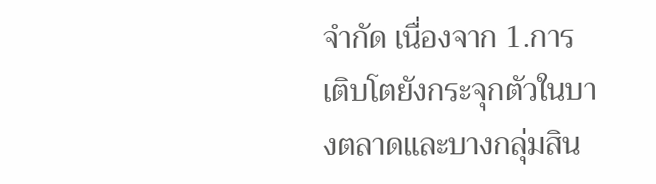จำกัด เนื่องจาก 1.การเติบโตยังกระจุกตัวในบางตลาดและบางกลุ่มสิน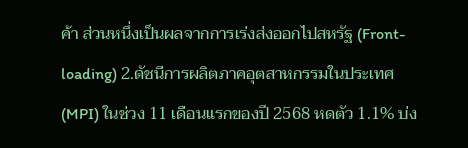ค้า ส่วนหนึ่งเป็นผลจากการเร่งส่งออกไปสหรัฐ (Front-loading) 2.ดัชนีการผลิตภาคอุตสาหกรรมในประเทศ (MPI) ในช่วง 11 เดือนแรกของปี 2568 หดตัว 1.1% บ่ง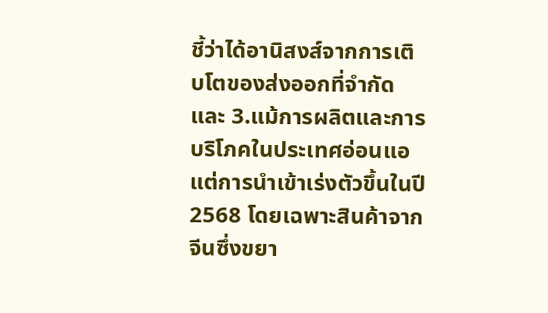ชี้ว่าได้อานิสงส์จากการเติบโตของส่งออกที่จำกัด
และ 3.แม้การผลิตและการบริโภคในประเทศอ่อนแอ แต่การนำเข้าเร่งตัวขึ้นในปี 2568 โดยเฉพาะสินค้าจากจีนซึ่งขยา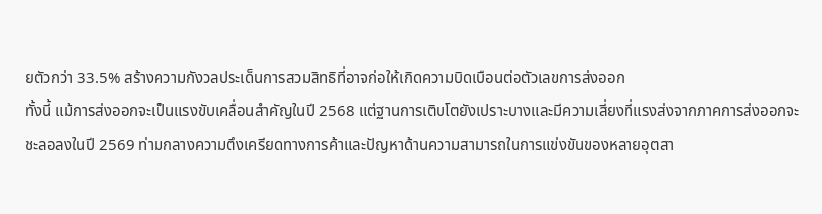ยตัวกว่า 33.5% สร้างความกังวลประเด็นการสวมสิทธิที่อาจก่อให้เกิดความบิดเบือนต่อตัวเลขการส่งออก
ทั้งนี้ แม้การส่งออกจะเป็นแรงขับเคลื่อนสำคัญในปี 2568 แต่ฐานการเติบโตยังเปราะบางและมีความเสี่ยงที่แรงส่งจากภาคการส่งออกจะชะลอลงในปี 2569 ท่ามกลางความตึงเครียดทางการค้าและปัญหาด้านความสามารถในการแข่งขันของหลายอุตสา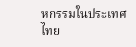หกรรมในประเทศไทย